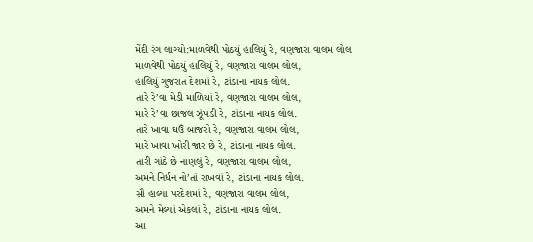મેંદી રંગ લાગ્યો:માળવેથી પોઠયું હાલિયું રે, વણજારા વાલમ લોલ
માળવેથી પોઠયું હાલિયું રે, વણજારા વાલમ લોલ,
હાલિયું ગુજરાત દેશમાં રે, ટાંડાના નાયક લોલ.
તારે રે’વા મેડી માળિયાં રે, વણજારા વાલમ લોલ,
મારે રે’વા છાજલ ઝૂંપડી રે, ટાંડાના નાયક લોલ.
તારે ખાવા ઘઉં બાજરો રે, વણજારા વાલમ લોલ,
મારે ખાવા ખોરી જાર છે રે, ટાંડાના નાયક લોલ.
તારી ગાંઠે છે નાણલું રે, વણજારા વાલમ લોલ,
અમને નિર્ધન નો’તાં રાખવાં રે, ટાંડાના નાયક લોલ.
સૌ હાલ્યા પરદેશમાં રે, વણજારા વાલમ લોલ,
અમને મેલ્યાં એકલાં રે, ટાંડાના નાયક લોલ.
આ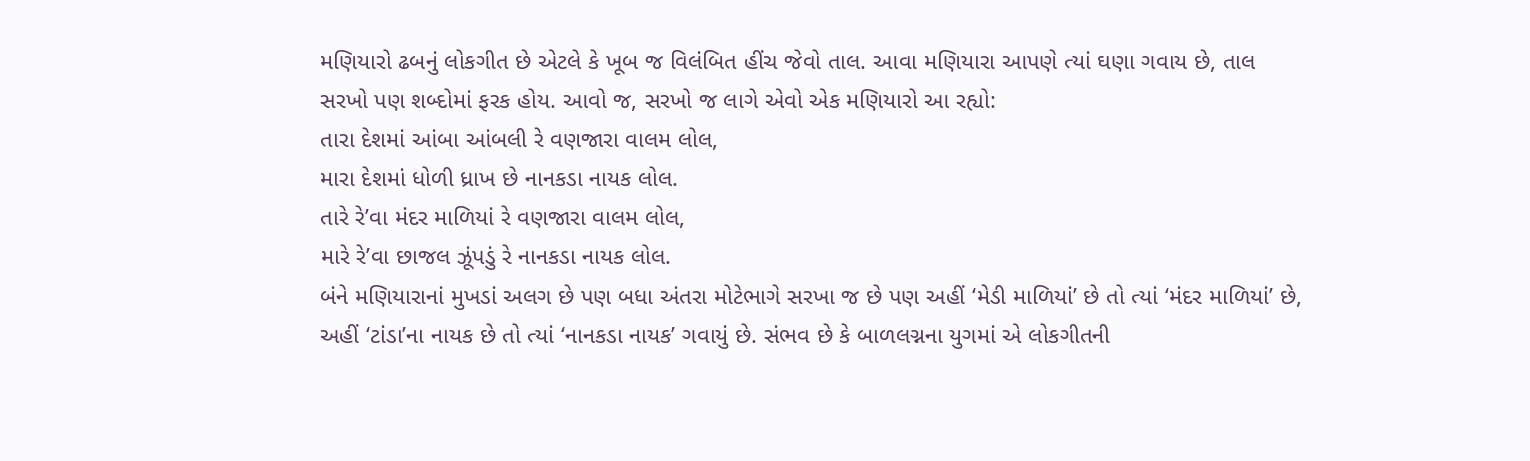મણિયારો ઢબનું લોકગીત છે એટલે કે ખૂબ જ વિલંબિત હીંચ જેવો તાલ. આવા મણિયારા આપણે ત્યાં ઘણા ગવાય છે, તાલ સરખો પણ શબ્દોમાં ફરક હોય. આવો જ, સરખો જ લાગે એવો એક મણિયારો આ રહ્યો:
તારા દેશમાં આંબા આંબલી રે વણજારા વાલમ લોલ,
મારા દેશમાં ધોળી ધ્રાખ છે નાનકડા નાયક લોલ.
તારે રે’વા મંદર માળિયાં રે વણજારા વાલમ લોલ,
મારે રે’વા છાજલ ઝૂંપડું રે નાનકડા નાયક લોલ.
બંને મણિયારાનાં મુખડાં અલગ છે પણ બધા અંતરા મોટેભાગે સરખા જ છે પણ અહીં ‘મેડી માળિયાં’ છે તો ત્યાં ‘મંદર માળિયાં’ છે, અહીં ‘ટાંડા’ના નાયક છે તો ત્યાં ‘નાનકડા નાયક’ ગવાયું છે. સંભવ છે કે બાળલગ્નના યુગમાં એ લોકગીતની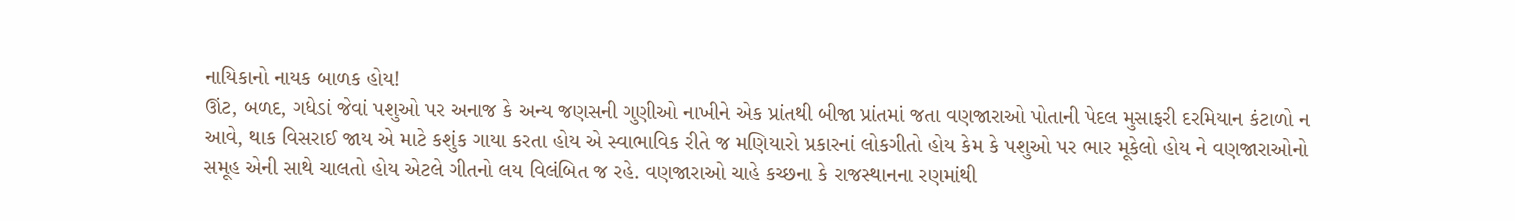નાયિકાનો નાયક બાળક હોય!
ઊંટ, બળદ, ગધેડાં જેવાં પશુઓ પર અનાજ કે અન્ય જણસની ગુણીઓ નાખીને એક પ્રાંતથી બીજા પ્રાંતમાં જતા વણજારાઓ પોતાની પેદલ મુસાફરી દરમિયાન કંટાળો ન આવે, થાક વિસરાઈ જાય એ માટે કશુંક ગાયા કરતા હોય એ સ્વાભાવિક રીતે જ મણિયારો પ્રકારનાં લોકગીતો હોય કેમ કે પશુઓ પર ભાર મૂકેલો હોય ને વણજારાઓનો સમૂહ એની સાથે ચાલતો હોય એટલે ગીતનો લય વિલંબિત જ રહે. વણજારાઓ ચાહે કચ્છના કે રાજસ્થાનના રણમાંથી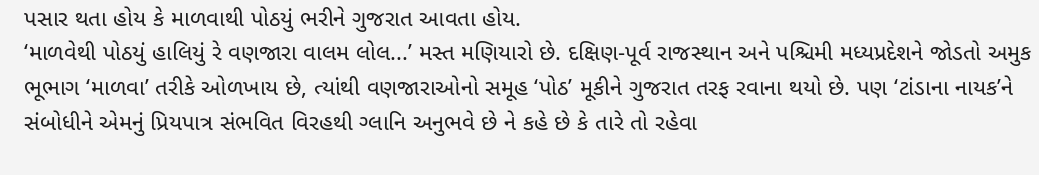પસાર થતા હોય કે માળવાથી પોઠયું ભરીને ગુજરાત આવતા હોય.
‘માળવેથી પોઠયું હાલિયું રે વણજારા વાલમ લોલ...’ મસ્ત મણિયારો છે. દક્ષિણ-પૂર્વ રાજસ્થાન અને પશ્ચિમી મધ્યપ્રદેશને જોડતો અમુક ભૂભાગ ‘માળવા’ તરીકે ઓળખાય છે, ત્યાંથી વણજારાઓનો સમૂહ ‘પોઠ’ મૂકીને ગુજરાત તરફ રવાના થયો છે. પણ ‘ટાંડાના નાયક’ને સંબોધીને એમનું પ્રિયપાત્ર સંભવિત વિરહથી ગ્લાનિ અનુભવે છે ને કહે છે કે તારે તો રહેવા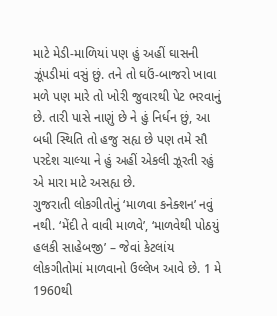માટે મેડી-માળિયાં પણ હું અહીં ઘાસની ઝૂંપડીમાં વસું છું. તને તો ઘઉં-બાજરો ખાવા મળે પણ મારે તો ખોરી જુવારથી પેટ ભરવાનું છે. તારી પાસે નાણું છે ને હું નિર્ધન છું, આ બધી સ્થિતિ તો હજુ સહ્ય છે પણ તમે સૌ પરદેશ ચાલ્યા ને હું અહીં એકલી ઝૂરતી રહું એ મારા માટે અસહ્ય છે.
ગુજરાતી લોકગીતોનું ‘માળવા કનેક્શન’ નવું નથી. ‘મેંદી તે વાવી માળવે’, ‘માળવેથી પોઠયું હલકી સાહેબજી’ – જેવાં કેટલાંય લોકગીતોમાં માળવાનો ઉલ્લેખ આવે છે. 1 મે 1960થી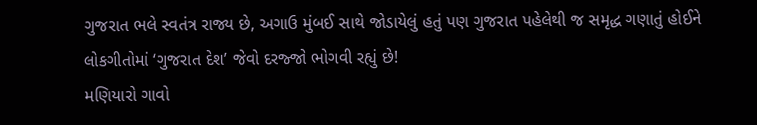ગુજરાત ભલે સ્વતંત્ર રાજ્ય છે, અગાઉ મુંબઈ સાથે જોડાયેલું હતું પણ ગુજરાત પહેલેથી જ સમૃદ્ધ ગણાતું હોઈને લોકગીતોમાં ‘ગુજરાત દેશ’ જેવો દરજ્જો ભોગવી રહ્યું છે!
મણિયારો ગાવો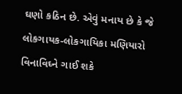ઘણો કઠિન છે. એવું મનાય છે કે જે લોકગાયક-લોકગાયિકા મણિયારો વિનાવિઘ્ને ગાઈ શકે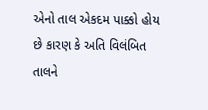એનો તાલ એકદમ પાક્કો હોય છે કારણ કે અતિ વિલંબિત તાલને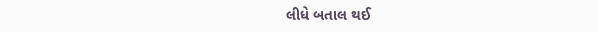લીધે બતાલ થઈ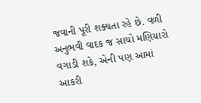જવાની પૂરી શક્યતા રહે છે. વળી અનુભવી વાદક જ સાચો મણિયારો વગાડી શકે, એની પણ આમાં આકરી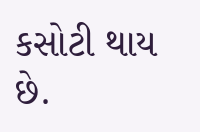કસોટી થાય છે.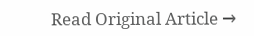Read Original Article →